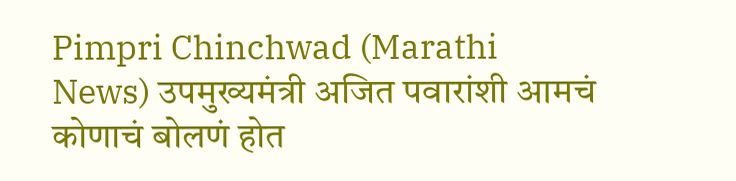Pimpri Chinchwad (Marathi News) उपमुख्यमंत्री अजित पवारांशी आमचं कोणाचं बोलणं होत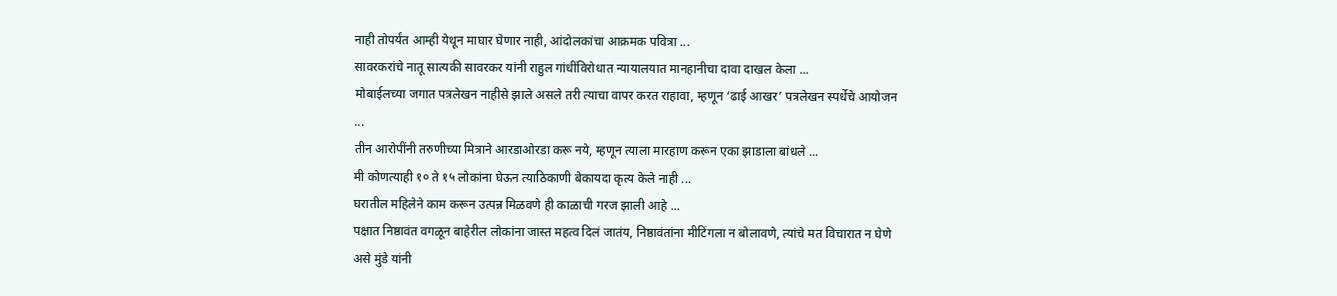नाही तोपर्यंत आम्ही येथून माघार घेणार नाही, आंदोलकांचा आक्रमक पवित्रा ...
सावरकरांचे नातू सात्यकी सावरकर यांनी राहुल गांधींविरोधात न्यायालयात मानहानीचा दावा दाखल केला ...
मोबाईलच्या जगात पत्रलेखन नाहीसे झाले असले तरी त्याचा वापर करत राहावा, म्हणून ‘ढाई आखर’ पत्रलेखन स्पर्धेचे आयोजन ...
तीन आरोपींनी तरुणीच्या मित्राने आरडाओरडा करू नये, म्हणून त्याला मारहाण करून एका झाडाला बांधले ...
मी कोणत्याही १० ते १५ लोकांना घेऊन त्याठिकाणी बेकायदा कृत्य केले नाही ...
घरातील महिलेने काम करून उत्पन्न मिळवणे ही काळाची गरज झाली आहे ...
पक्षात निष्ठावंत वगळून बाहेरील लोकांना जास्त महत्व दिलं जातंय, निष्ठावंतांना मीटिंगला न बोलावणे, त्यांचे मत विचारात न घेणे असे मुंडे यांनी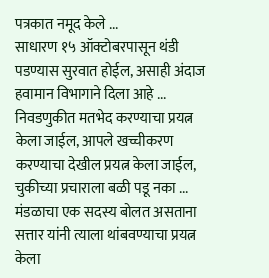पत्रकात नमूद केले ...
साधारण १५ ऑक्टोबरपासून थंडी पडण्यास सुरवात होईल, असाही अंदाज हवामान विभागाने दिला आहे ...
निवडणुकीत मतभेद करण्याचा प्रयत्न केला जाईल, आपले खच्चीकरण करण्याचा देखील प्रयत्न केला जाईल, चुकीच्या प्रचाराला बळी पडू नका ...
मंडळाचा एक सदस्य बोलत असताना सत्तार यांनी त्याला थांबवण्याचा प्रयत्न केला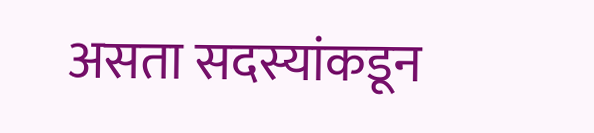असता सदस्यांकडून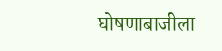घोषणाबाजीला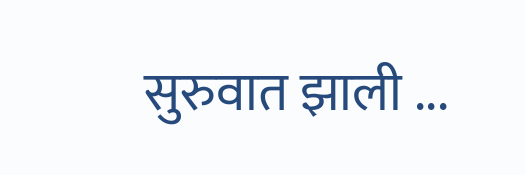सुरुवात झाली ...